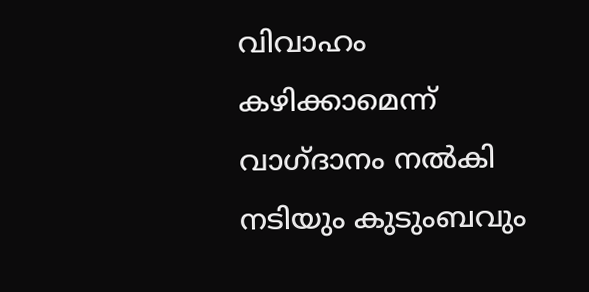വിവാഹം കഴിക്കാമെന്ന് വാഗ്‌ദാനം നൽകി നടിയും കുടുംബവും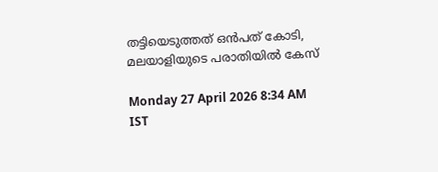തട്ടിയെടുത്തത് ഒൻപത് കോടി, മലയാളിയുടെ പരാതിയിൽ കേസ്

Monday 27 April 2026 8:34 AM IST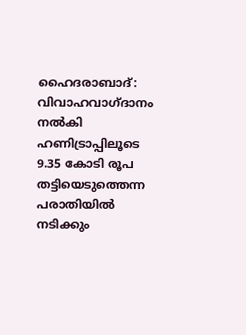ഹൈദരാബാദ്: വിവാഹവാഗ്‌‌ദാനം നൽകി ഹണിട്രാപ്പിലൂടെ 9.35 കോടി രൂപ തട്ടിയെടുത്തെന്ന പരാതിയിൽ നടിക്കും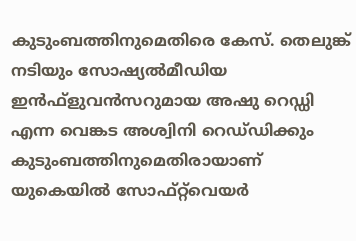കുടുംബത്തിനുമെതിരെ കേസ്. തെലുങ്ക് നടിയും സോഷ്യൽമീഡിയ ഇൻഫ്‌ളുവൻസറുമായ അഷു റെഡ്ഡി എന്ന വെങ്കട അശ്വിനി റെഡ്‌ഡിക്കും കുടുംബത്തിനുമെതിരായാണ് യുകെയിൽ സോഫ്റ്റ്‌വെയർ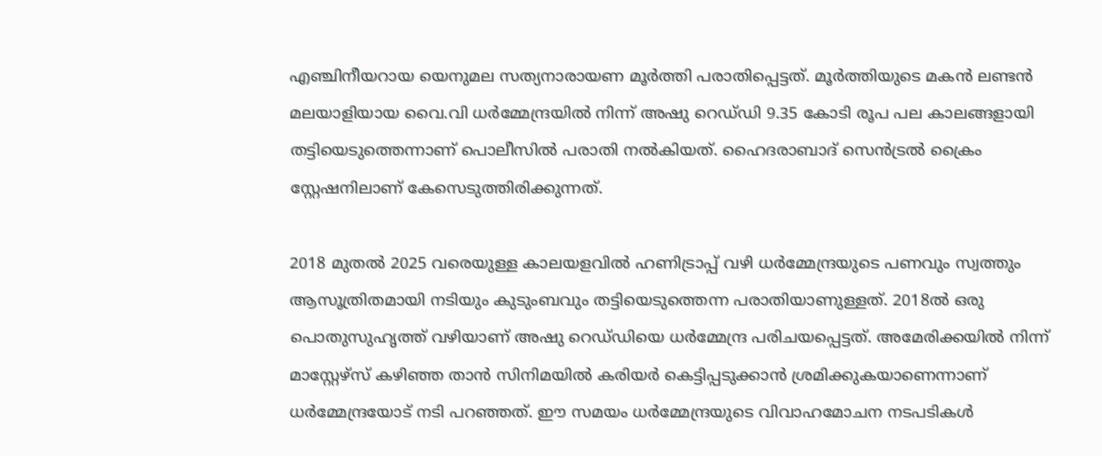എഞ്ചിനീയറായ യെനുമല സത്യനാരായണ മൂർത്തി പരാതിപ്പെട്ടത്. മൂർത്തിയുടെ മകൻ ലണ്ടൻ മലയാളിയായ വൈ.വി‌ ധർമ്മേന്ദ്രയിൽ നിന്ന്‌ അഷു റെഡ്‌ഡി 9.35 കോടി രൂപ പല കാലങ്ങളായി തട്ടിയെടുത്തെന്നാണ് പൊലീസിൽ പരാതി നൽകിയത്. ഹൈദരാബാദ് സെൻട്രൽ ക്രൈം സ്റ്റേഷനിലാണ് കേസെടുത്തിരിക്കുന്നത്.

2018 മുതൽ 2025 വരെയുള്ള കാലയളവിൽ ഹണിട്രാപ്പ് വഴി ധർമ്മേന്ദ്രയുടെ പണവും സ്വത്തും ആസൂത്രിതമായി നടിയും കുടുംബവും തട്ടിയെടുത്തെന്ന പരാതിയാണുള്ളത്. 2018ൽ ഒരു പൊതുസുഹൃത്ത് വഴിയാണ് അഷു റെഡ്‌ഡിയെ ധർമ്മേന്ദ്ര പരിചയപ്പെട്ടത്. അമേരിക്കയിൽ നിന്ന് മാസ്റ്റേഴ്‌സ് കഴിഞ്ഞ താൻ സിനിമയിൽ കരിയർ കെട്ടിപ്പടുക്കാൻ ശ്രമിക്കുകയാണെന്നാണ് ധർമ്മേന്ദ്രയോട് നടി പറഞ്ഞത്. ഈ സമയം ധർമ്മേന്ദ്രയുടെ വിവാഹമോചന നടപടികൾ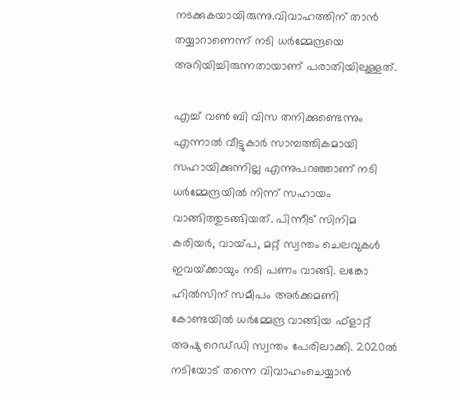നടക്കുകയായിരുന്നു.വിവാഹത്തിന് താൻ തയ്യാറാണെന്ന് നടി ധർമ്മേന്ദ്രയെ അറിയിച്ചിരുന്നതായാണ് പരാതിയിലുള്ളത്.

എച്ച് വൺ ബി വിസ തനിക്കുണ്ടെന്നും എന്നാൽ വീട്ടുകാർ സാമ്പത്തികമായി സഹായിക്കുന്നില്ല എന്നുപറഞ്ഞാണ് നടി ധർമ്മേന്ദ്രയിൽ നിന്ന് സഹായം വാങ്ങിത്തുടങ്ങിയത്. പിന്നീട് സിനിമ കരിയ‌ർ, വായ്‌പ, മറ്റ് സ്വന്തം ചെലവുകൾ ഇവയ്‌ക്കായും നടി പണം വാങ്ങി. ലങ്കോ ഹിൽസിന് സമീപം അർക്കമണി കോണ്ടയിൽ ധർമ്മേന്ദ്ര വാങ്ങിയ ഫ്‌ളാറ്റ് അഷു റെഡ്‌ഡി സ്വന്തം പേരിലാക്കി. 2020ൽ നടിയോട് തന്നെ വിവാഹംചെയ്യാൻ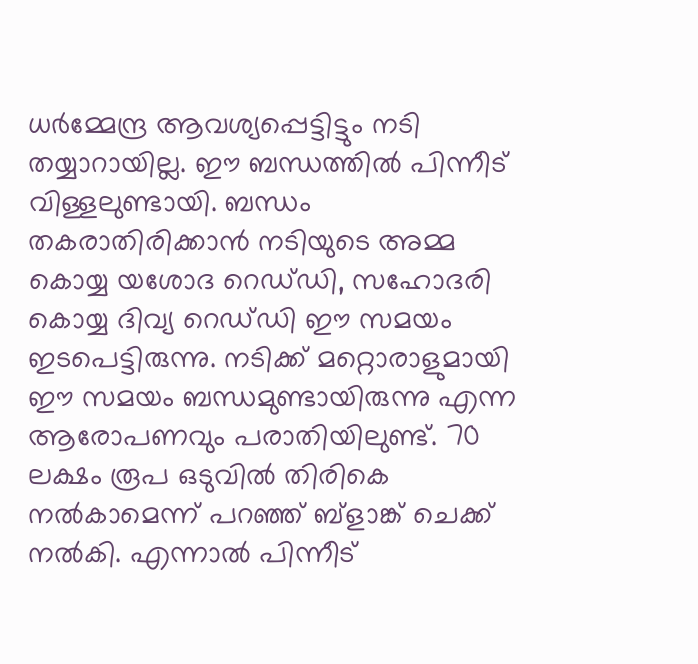ധർമ്മേന്ദ്ര ആവശ്യപ്പെട്ടിട്ടും നടി തയ്യാറായില്ല. ഈ ബന്ധത്തിൽ പിന്നീട് വിള്ളലുണ്ടായി. ബന്ധം തകരാതിരിക്കാൻ നടിയുടെ അമ്മ കൊയ്യ യശോദ റെഡ്‌ഡി, സഹോദരി കൊയ്യ ദിവ്യ റെഡ്‌ഡി ഈ സമയം ഇടപെട്ടിരുന്നു. നടിക്ക് മറ്റൊരാളുമായി ഈ സമയം ബന്ധമുണ്ടായിരുന്നു എന്ന ആരോപണവും പരാതിയിലുണ്ട്. 70 ലക്ഷം രൂപ ഒടുവിൽ തിരികെ നൽകാമെന്ന് പറഞ്ഞ് ബ്‌ളാങ്ക് ചെക്ക് നൽകി. എന്നാൽ പിന്നീട്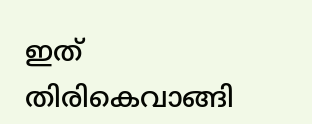ഇത് തിരികെവാങ്ങി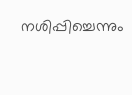നശിപ്പിച്ചെന്നും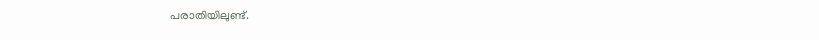പരാതിയിലുണ്ട്.